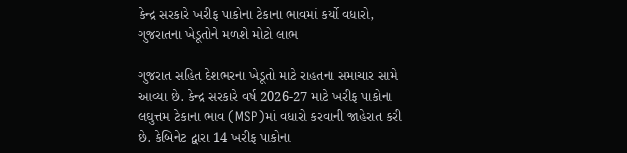કેન્દ્ર સરકારે ખરીફ પાકોના ટેકાના ભાવમાં કર્યો વધારો, ગુજરાતના ખેડૂતોને મળશે મોટો લાભ

ગુજરાત સહિત દેશભરના ખેડૂતો માટે રાહતના સમાચાર સામે આવ્યા છે. કેન્દ્ર સરકારે વર્ષ 2026-27 માટે ખરીફ પાકોના લઘુત્તમ ટેકાના ભાવ (MSP)માં વધારો કરવાની જાહેરાત કરી છે. કેબિનેટ દ્વારા 14 ખરીફ પાકોના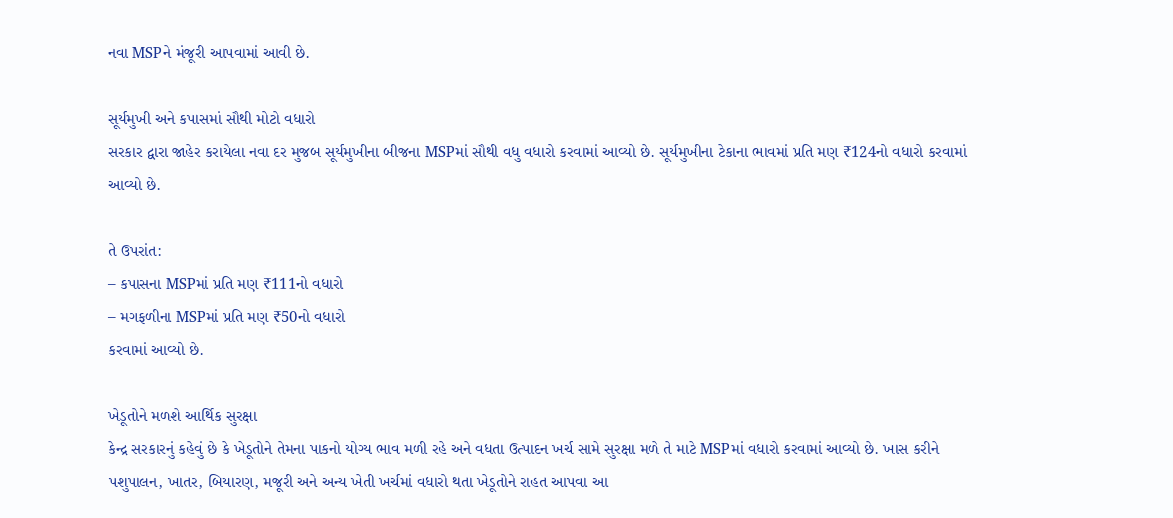નવા MSPને મંજૂરી આપવામાં આવી છે.

સૂર્યમુખી અને કપાસમાં સૌથી મોટો વધારો
સરકાર દ્વારા જાહેર કરાયેલા નવા દર મુજબ સૂર્યમુખીના બીજના MSPમાં સૌથી વધુ વધારો કરવામાં આવ્યો છે. સૂર્યમુખીના ટેકાના ભાવમાં પ્રતિ મણ ₹124નો વધારો કરવામાં આવ્યો છે.

તે ઉપરાંત:
– કપાસના MSPમાં પ્રતિ મણ ₹111નો વધારો
– મગફળીના MSPમાં પ્રતિ મણ ₹50નો વધારો
કરવામાં આવ્યો છે.

ખેડૂતોને મળશે આર્થિક સુરક્ષા
કેન્દ્ર સરકારનું કહેવું છે કે ખેડૂતોને તેમના પાકનો યોગ્ય ભાવ મળી રહે અને વધતા ઉત્પાદન ખર્ચ સામે સુરક્ષા મળે તે માટે MSPમાં વધારો કરવામાં આવ્યો છે. ખાસ કરીને પશુપાલન, ખાતર, બિયારણ, મજૂરી અને અન્ય ખેતી ખર્ચમાં વધારો થતા ખેડૂતોને રાહત આપવા આ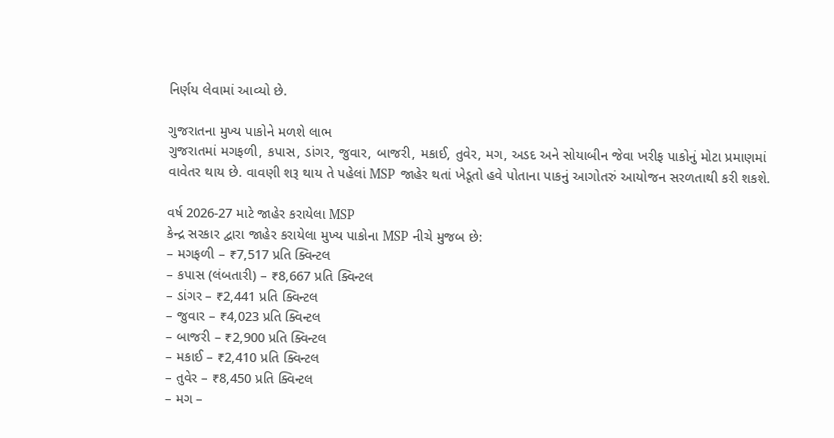નિર્ણય લેવામાં આવ્યો છે.

ગુજરાતના મુખ્ય પાકોને મળશે લાભ
ગુજરાતમાં મગફળી, કપાસ, ડાંગર, જુવાર, બાજરી, મકાઈ, તુવેર, મગ, અડદ અને સોયાબીન જેવા ખરીફ પાકોનું મોટા પ્રમાણમાં વાવેતર થાય છે. વાવણી શરૂ થાય તે પહેલાં MSP જાહેર થતાં ખેડૂતો હવે પોતાના પાકનું આગોતરું આયોજન સરળતાથી કરી શકશે.

વર્ષ 2026-27 માટે જાહેર કરાયેલા MSP
કેન્દ્ર સરકાર દ્વારા જાહેર કરાયેલા મુખ્ય પાકોના MSP નીચે મુજબ છે:
– મગફળી – ₹7,517 પ્રતિ ક્વિન્ટલ
– કપાસ (લંબતારી) – ₹8,667 પ્રતિ ક્વિન્ટલ
– ડાંગર – ₹2,441 પ્રતિ ક્વિન્ટલ
– જુવાર – ₹4,023 પ્રતિ ક્વિન્ટલ
– બાજરી – ₹2,900 પ્રતિ ક્વિન્ટલ
– મકાઈ – ₹2,410 પ્રતિ ક્વિન્ટલ
– તુવેર – ₹8,450 પ્રતિ ક્વિન્ટલ
– મગ –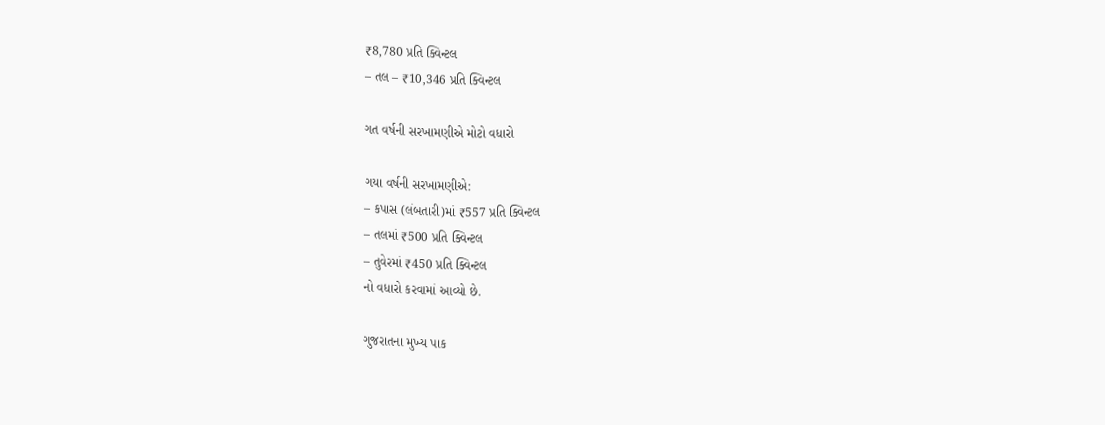₹8,780 પ્રતિ ક્વિન્ટલ
– તલ – ₹10,346 પ્રતિ ક્વિન્ટલ

ગત વર્ષની સરખામણીએ મોટો વધારો

ગયા વર્ષની સરખામણીએ:
– કપાસ (લંબતારી)માં ₹557 પ્રતિ ક્વિન્ટલ
– તલમાં ₹500 પ્રતિ ક્વિન્ટલ
– તુવેરમાં ₹450 પ્રતિ ક્વિન્ટલ
નો વધારો કરવામાં આવ્યો છે.

ગુજરાતના મુખ્ય પાક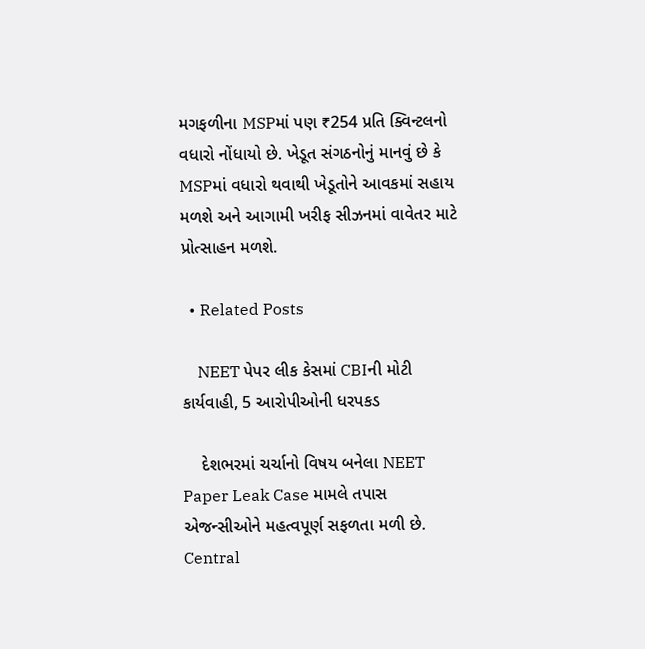મગફળીના MSPમાં પણ ₹254 પ્રતિ ક્વિન્ટલનો વધારો નોંધાયો છે. ખેડૂત સંગઠનોનું માનવું છે કે MSPમાં વધારો થવાથી ખેડૂતોને આવકમાં સહાય મળશે અને આગામી ખરીફ સીઝનમાં વાવેતર માટે પ્રોત્સાહન મળશે.

  • Related Posts

    NEET પેપર લીક કેસમાં CBIની મોટી કાર્યવાહી, 5 આરોપીઓની ધરપકડ

    દેશભરમાં ચર્ચાનો વિષય બનેલા NEET Paper Leak Case મામલે તપાસ એજન્સીઓને મહત્વપૂર્ણ સફળતા મળી છે. Central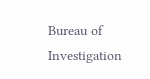Bureau of Investigation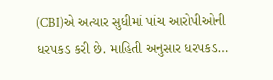(CBI)એ અત્યાર સુધીમાં પાંચ આરોપીઓની ધરપકડ કરી છે. માહિતી અનુસાર ધરપકડ…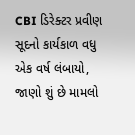CBI ડિરેક્ટર પ્રવીણ સૂદનો કાર્યકાળ વધુ એક વર્ષ લંબાયો, જાણો શું છે મામલો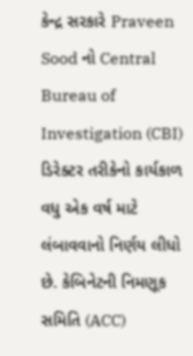કેન્દ્ર સરકારે Praveen Sood નો Central Bureau of Investigation (CBI) ડિરેક્ટર તરીકેનો કાર્યકાળ વધુ એક વર્ષ માટે લંબાવવાનો નિર્ણય લીધો છે. કેબિનેટની નિમણૂક સમિતિ (ACC)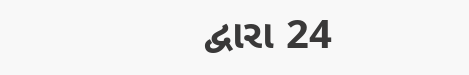દ્વારા 24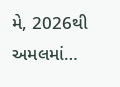મે, 2026થી અમલમાં…